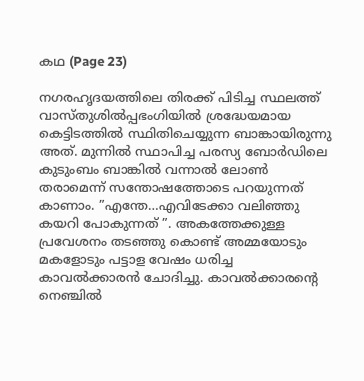കഥ (Page 23)

നഗരഹൃദയത്തിലെ തിരക്ക് പിടിച്ച സ്ഥലത്ത് വാസ്തുശില്‍പ്പഭംഗിയില്‍ ശ്രദ്ധേയമായ കെട്ടിടത്തില്‍ സ്ഥിതിചെയ്യുന്ന ബാങ്കായിരുന്നു അത്. മുന്നില്‍ സ്ഥാപിച്ച പരസ്യ ബോര്‍ഡിലെ കുടുംബം ബാങ്കില്‍ വന്നാല്‍ ലോണ്‍ തരാമെന്ന് സന്തോഷത്തോടെ പറയുന്നത് കാണാം. ”എന്തേ…എവിടേക്കാ വലിഞ്ഞു കയറി പോകുന്നത് ”. അകത്തേക്കുള്ള പ്രവേശനം തടഞ്ഞു കൊണ്ട് അമ്മയോടും മകളോടും പട്ടാള വേഷം ധരിച്ച കാവല്‍ക്കാരന്‍ ചോദിച്ചു. കാവൽക്കാരന്‍റെ നെഞ്ചില്‍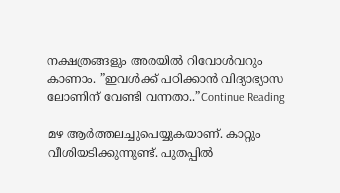നക്ഷത്രങ്ങളും അരയില്‍ റിവോള്‍വറും കാണാം. ”ഇവള്‍ക്ക് പഠിക്കാന്‍ വിദ്യാഭ്യാസ ലോണിന് വേണ്ടി വന്നതാ..”Continue Reading

മഴ ആര്‍ത്തലച്ചുപെയ്യുകയാണ്. കാറ്റും വീശിയടിക്കുന്നുണ്ട്. പുതപ്പില്‍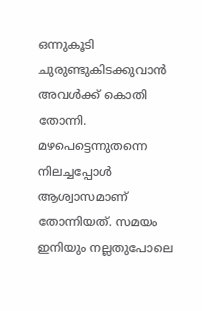ഒന്നുകൂടി ചുരുണ്ടുകിടക്കുവാന്‍ അവള്‍ക്ക് കൊതി തോന്നി. മഴപെട്ടെന്നുതന്നെ നിലച്ചപ്പോൾ ആശ്വാസമാണ് തോന്നിയത്. സമയം ഇനിയും നല്ലതുപോലെ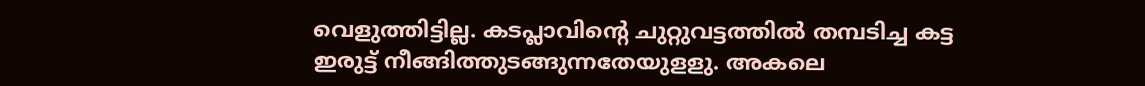വെളുത്തിട്ടില്ല. കടപ്ലാവിന്‍റെ ചുറ്റുവട്ടത്തില്‍ തമ്പടിച്ച കട്ട ഇരുട്ട് നീങ്ങിത്തുടങ്ങുന്നതേയുളളു. അകലെ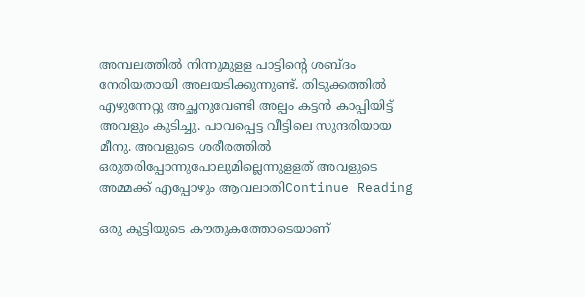അമ്പലത്തില്‍ നിന്നുമുളള പാട്ടിന്‍റെ ശബ്ദം നേരിയതായി അലയടിക്കുന്നുണ്ട്. തിടുക്കത്തില്‍ എഴുന്നേറ്റു അച്ഛനുവേണ്ടി അല്പം കട്ടന്‍ കാപ്പിയിട്ട് അവളും കുടിച്ചു. പാവപ്പെട്ട വീട്ടിലെ സുന്ദരിയായ മീനു. അവളുടെ ശരീരത്തില്‍ ഒരുതരിപ്പോന്നുപോലുമില്ലെന്നുളളത് അവളുടെ അമ്മക്ക് എപ്പോഴും ആവലാതിContinue Reading

ഒരു കുട്ടിയുടെ കൗതുകത്തോടെയാണ്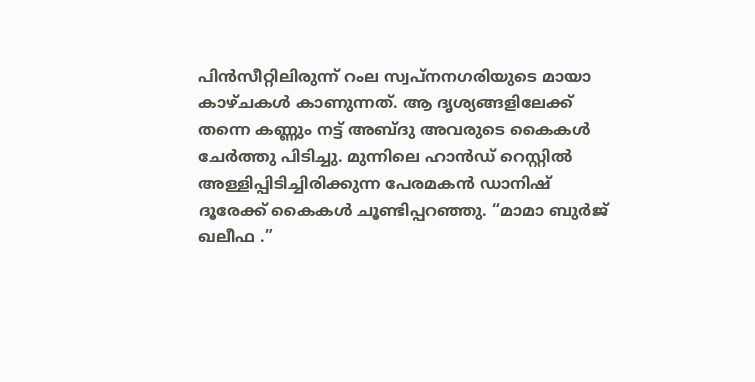പിൻസീറ്റിലിരുന്ന് റംല സ്വപ്നനഗരിയുടെ മായാ കാഴ്ചകൾ കാണുന്നത്. ആ ദൃശ്യങ്ങളിലേക്ക് തന്നെ കണ്ണും നട്ട് അബ്ദു അവരുടെ കൈകൾ ചേർത്തു പിടിച്ചു. മുന്നിലെ ഹാൻഡ് റെസ്റ്റിൽ അള്ളിപ്പിടിച്ചിരിക്കുന്ന പേരമകൻ ഡാനിഷ് ദൂരേക്ക് കൈകൾ ചൂണ്ടിപ്പറഞ്ഞു. “മാമാ ബുർജ് ഖലീഫ .”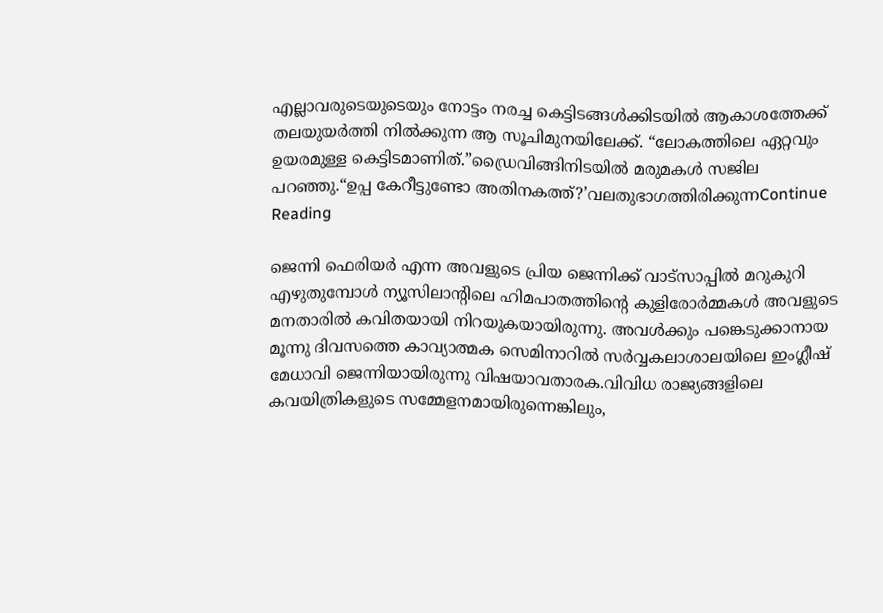എല്ലാവരുടെയുടെയും നോട്ടം നരച്ച കെട്ടിടങ്ങൾക്കിടയിൽ ആകാശത്തേക്ക് തലയുയർത്തി നിൽക്കുന്ന ആ സൂചിമുനയിലേക്ക്. “ലോകത്തിലെ ഏറ്റവും ഉയരമുള്ള കെട്ടിടമാണിത്.”ഡ്രൈവിങ്ങിനിടയിൽ മരുമകൾ സജില പറഞ്ഞു.“ഉപ്പ കേറീട്ടുണ്ടോ അതിനകത്ത്?’വലതുഭാഗത്തിരിക്കുന്നContinue Reading

ജെന്നി ഫെരിയർ എന്ന അവളുടെ പ്രിയ ജെന്നിക്ക് വാട്സാപ്പിൽ മറുകുറി എഴുതുമ്പോൾ ന്യൂസിലാന്റിലെ ഹിമപാതത്തിന്‍റെ കുളിരോർമ്മകൾ അവളുടെ മനതാരിൽ കവിതയായി നിറയുകയായിരുന്നു. അവൾക്കും പങ്കെടുക്കാനായ മൂന്നു ദിവസത്തെ കാവ്യാത്മക സെമിനാറിൽ സർവ്വകലാശാലയിലെ ഇംഗ്ലീഷ്‌ മേധാവി ജെന്നിയായിരുന്നു വിഷയാവതാരക.വിവിധ രാജ്യങ്ങളിലെ കവയിത്രികളുടെ സമ്മേളനമായിരുന്നെങ്കിലും,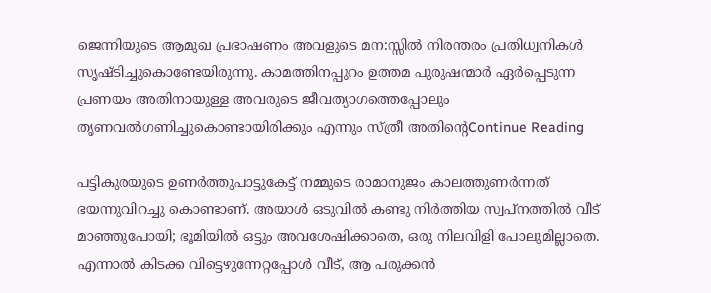ജെന്നിയുടെ ആമുഖ പ്രഭാഷണം അവളുടെ മന:സ്സിൽ നിരന്തരം പ്രതിധ്വനികൾ സൃഷ്ടിച്ചുകൊണ്ടേയിരുന്നു. കാമത്തിനപ്പുറം ഉത്തമ പുരുഷന്മാർ ഏർപ്പെടുന്ന പ്രണയം അതിനായുള്ള അവരുടെ ജീവത്യാഗത്തെപ്പോലും തൃണവൽഗണിച്ചുകൊണ്ടായിരിക്കും എന്നും സ്ത്രീ അതിന്‍റെContinue Reading

പട്ടികുരയുടെ ഉണര്‍ത്തുപാട്ടുകേട്ട് നമ്മുടെ രാമാനുജം കാലത്തുണര്‍ന്നത് ഭയന്നുവിറച്ചു കൊണ്ടാണ്. അയാള്‍ ഒടുവില്‍ കണ്ടു നിര്‍ത്തിയ സ്വപ്നത്തില്‍ വീട് മാഞ്ഞുപോയി; ഭൂമിയില്‍ ഒട്ടും അവശേഷിക്കാതെ, ഒരു നിലവിളി പോലുമില്ലാതെ. എന്നാല്‍ കിടക്ക വിട്ടെഴുന്നേറ്റപ്പോള്‍ വീട്, ആ പരുക്കന്‍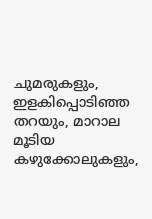ചുമരുകളും, ഇളകിപ്പൊടിഞ്ഞ തറയും, മാറാല മൂടിയ കഴുക്കോലുകളും,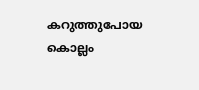കറുത്തുപോയ കൊല്ലം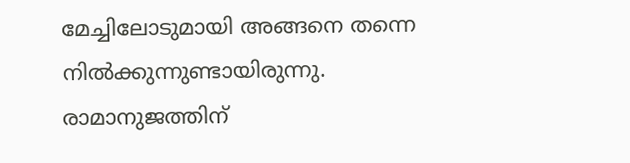മേച്ചിലോടുമായി അങ്ങനെ തന്നെ നില്‍ക്കുന്നുണ്ടായിരുന്നു. രാമാനുജത്തിന്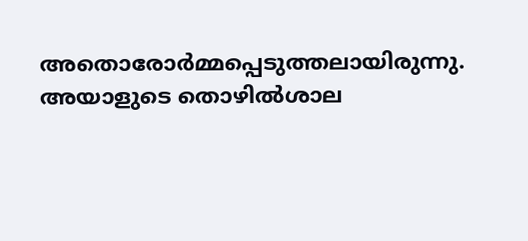അതൊരോര്‍മ്മപ്പെടുത്തലായിരുന്നു. അയാളുടെ തൊഴില്‍ശാല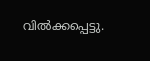വില്‍ക്കപ്പെട്ടു.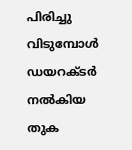പിരിച്ചു വിടുമ്പോള്‍ ഡയറക്ടര്‍ നല്‍കിയ തുക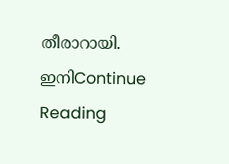തീരാറായി. ഇനിContinue Reading